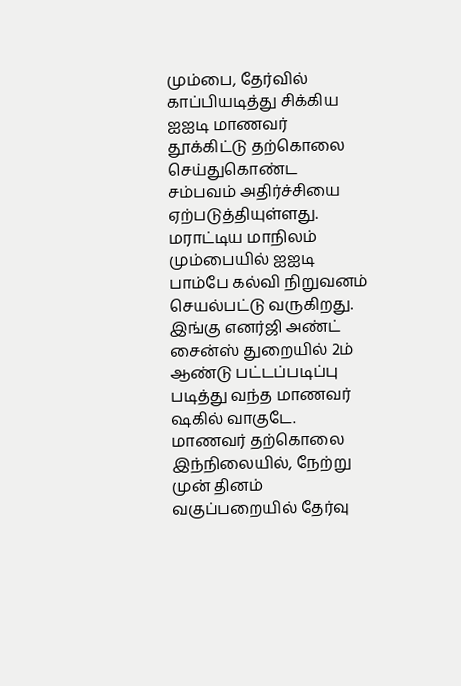மும்பை, தேர்வில் காப்பியடித்து சிக்கிய ஐஐடி மாணவர் தூக்கிட்டு தற்கொலை செய்துகொண்ட சம்பவம் அதிர்ச்சியை ஏற்படுத்தியுள்ளது. மராட்டிய மாநிலம் மும்பையில் ஐஐடி பாம்பே கல்வி நிறுவனம் செயல்பட்டு வருகிறது. இங்கு எனர்ஜி அண்ட் சைன்ஸ் துறையில் 2ம் ஆண்டு பட்டப்படிப்பு படித்து வந்த மாணவர் ஷகில் வாகுடே. மாணவர் தற்கொலை இந்நிலையில், நேற்று முன் தினம் வகுப்பறையில் தேர்வு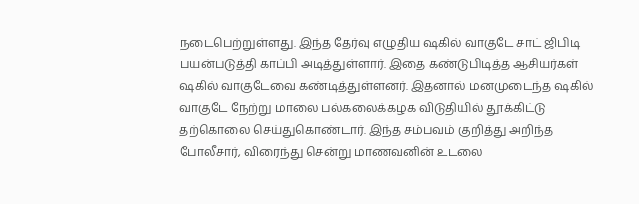நடைபெற்றுள்ளது. இந்த தேர்வு எழுதிய ஷகில் வாகுடே சாட் ஜிபிடி பயன்படுத்தி காப்பி அடித்துள்ளார். இதை கண்டுபிடித்த ஆசியர்கள் ஷகில் வாகுடேவை கண்டித்துள்ளனர். இதனால் மனமுடைந்த ஷகில் வாகுடே நேற்று மாலை பல்கலைக்கழக விடுதியில் தூக்கிட்டு தற்கொலை செய்துகொண்டார். இந்த சம்பவம் குறித்து அறிந்த போலீசார், விரைந்து சென்று மாணவனின் உடலை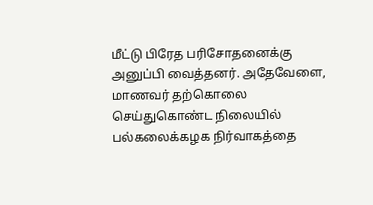மீட்டு பிரேத பரிசோதனைக்கு அனுப்பி வைத்தனர். அதேவேளை, மாணவர் தற்கொலை செய்துகொண்ட நிலையில் பல்கலைக்கழக நிர்வாகத்தை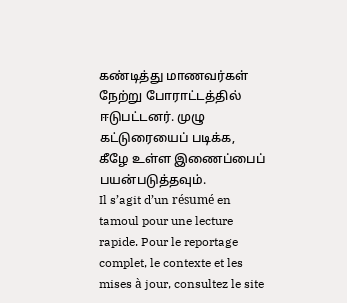கண்டித்து மாணவர்கள் நேற்று போராட்டத்தில் ஈடுபட்டனர். முழு கட்டுரையைப் படிக்க, கீழே உள்ள இணைப்பைப் பயன்படுத்தவும்.
Il s’agit d’un résumé en tamoul pour une lecture rapide. Pour le reportage complet, le contexte et les mises à jour, consultez le site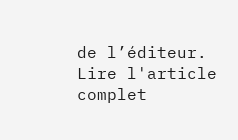de l’éditeur.
Lire l'article complet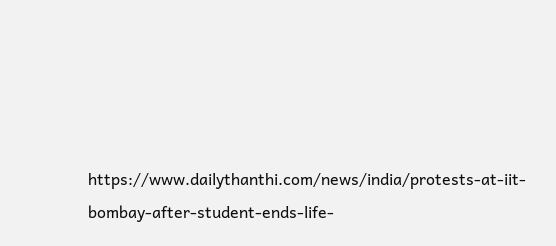https://www.dailythanthi.com/news/india/protests-at-iit-bombay-after-student-ends-life-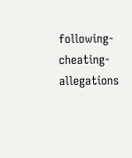following-cheating-allegations